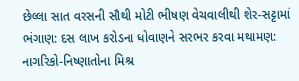છેલ્લા સાત વરસની સૌથી મોટી ભીષણ વેચવાલીથી શેર-સટ્ટામાં ભંગાણ: દસ લાખ કરોડના ધોવાણને સરભર કરવા મથામણ: નાગરિકો-નિષ્ણાતોના મિશ્ર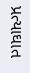પ્રત્યાઘાત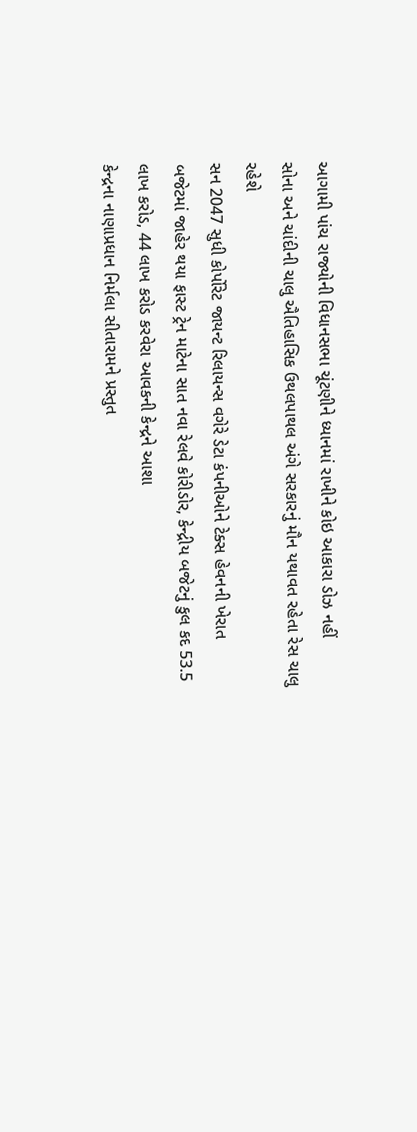આગામી પાંચ રાજ્યોની વિધાનસભા ચૂંટણીને ધ્યાનમાં રાખીને કોઇ આકારા ડોઝ નહીં
સોના અને ચાંદીની ચાલુ ઐતિહાસિક ઉથલપાથલ અંગે સરકારનું મૌન યથાવત રહેતા રેસ ચાલુ રહેશે
સન 2047 સુધી કોર્પોરેટ જાયન્ટ રિલાયન્સ વગેરે ડેટા કંપનીઓને ટેક્સ હેવનની ખેરાત
બજેટમાં જાહેર થયા ફાસ્ટ ટ્રેન માટેના સાત નવા રેલવે કોરીડોર, કેન્દ્રીય બજેટનું કુલ કદ 53.5 લાખ કરોડ, 44 લાખ કરોડ કરવેરા આવકની કેન્દ્રને આશા
કેન્દ્રના નાણાપ્રધાન નિર્મલા સીતારામને પ્રસ્તુત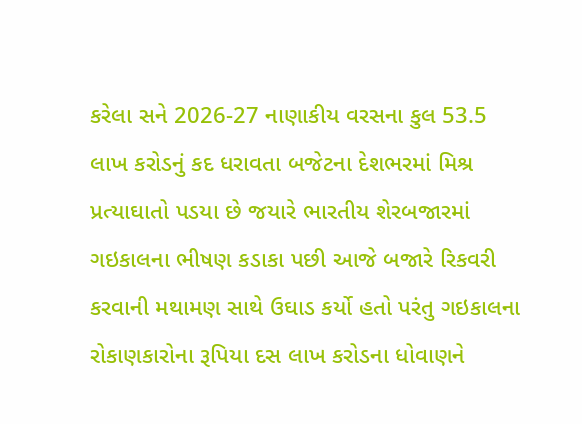કરેલા સને 2026-27 નાણાકીય વરસના કુલ 53.5 લાખ કરોડનું કદ ધરાવતા બજેટના દેશભરમાં મિશ્ર પ્રત્યાઘાતો પડયા છે જયારે ભારતીય શેરબજારમાં ગઇકાલના ભીષણ કડાકા પછી આજે બજારે રિકવરી કરવાની મથામણ સાથે ઉઘાડ કર્યો હતો પરંતુ ગઇકાલના રોકાણકારોના રૂપિયા દસ લાખ કરોડના ધોવાણને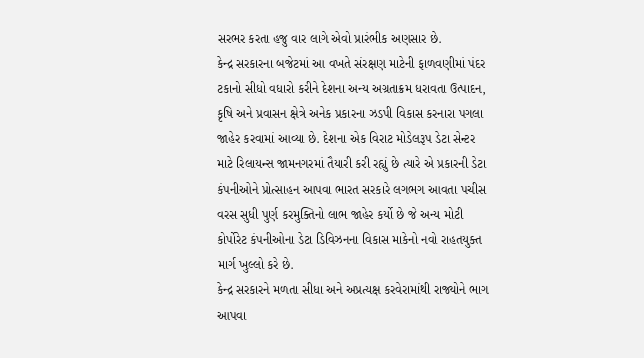સરભર કરતા હજુ વાર લાગે એવો પ્રારંભીક અણસાર છે.
કેન્દ્ર સરકારના બજેટમાં આ વખતે સંરક્ષણ માટેની ફાળવણીમાં પંદર ટકાનો સીધો વધારો કરીને દેશના અન્ય અગ્રતાક્રમ ધરાવતા ઉત્પાદન, કૃષિ અને પ્રવાસન ક્ષેત્રે અનેક પ્રકારના ઝડપી વિકાસ કરનારા પગલા જાહેર કરવામાં આવ્યા છે. દેશના એક વિરાટ મોડેલરૂપ ડેટા સેન્ટર માટે રિલાયન્સ જામનગરમાં તૈયારી કરી રહ્યું છે ત્યારે એ પ્રકારની ડેટા કંપનીઓને પ્રોત્સાહન આપવા ભારત સરકારે લગભગ આવતા પચીસ વરસ સુધી પુર્ણ કરમુક્તિનો લાભ જાહેર કર્યો છે જે અન્ય મોટી કોર્પોરેટ કંપનીઓના ડેટા ડિવિઝનના વિકાસ માકેનો નવો રાહતયુક્ત માર્ગ ખુલ્લો કરે છે.
કેન્દ્ર સરકારને મળતા સીધા અને અપ્રત્યક્ષ કરવેરામાંથી રાજ્યોને ભાગ આપવા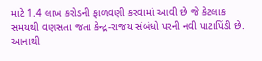માટે 1.4 લાખ કરોડની ફાળવણી કરવામાં આવી છે જે કેટલાક સમયથી વણસતા જતા કેન્દ્ર-રાજય સંબંધો પરની નવી પાટાપિંડી છે. આનાથી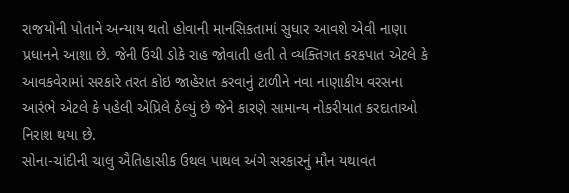રાજયોની પોતાને અન્યાય થતો હોવાની માનસિકતામાં સુધાર આવશે એવી નાણા પ્રધાનને આશા છે. જેની ઉંચી ડોકે રાહ જોવાતી હતી તે વ્યક્તિગત કરકપાત એટલે કે આવકવેરામાં સરકારે તરત કોઇ જાહેરાત કરવાનું ટાળીને નવા નાણાકીય વરસના આરંભે એટલે કે પહેલી એપ્રિલે ઠેલ્યું છે જેને કારણે સામાન્ય નોકરીયાત કરદાતાઓ નિરાશ થયા છે.
સોના-ચાંદીની ચાલુ ઐતિહાસીક ઉથલ પાથલ અંગે સરકારનું મૌન યથાવત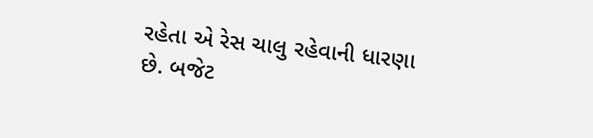રહેતા એ રેસ ચાલુ રહેવાની ધારણા છે. બજેટ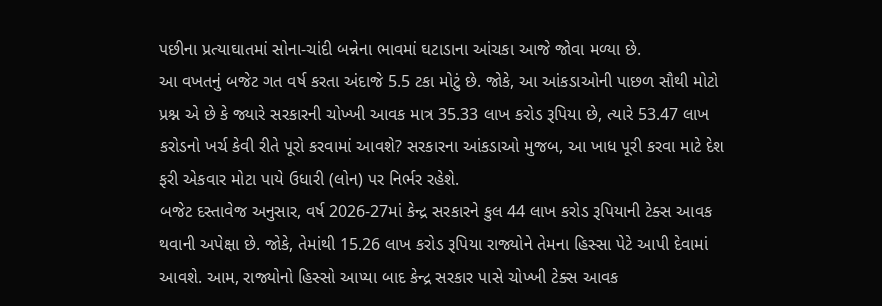પછીના પ્રત્યાઘાતમાં સોના-ચાંદી બન્નેના ભાવમાં ઘટાડાના આંચકા આજે જોવા મળ્યા છે.
આ વખતનું બજેટ ગત વર્ષ કરતા અંદાજે 5.5 ટકા મોટું છે. જોકે, આ આંકડાઓની પાછળ સૌથી મોટો પ્રશ્ન એ છે કે જ્યારે સરકારની ચોખ્ખી આવક માત્ર 35.33 લાખ કરોડ રૂપિયા છે, ત્યારે 53.47 લાખ કરોડનો ખર્ચ કેવી રીતે પૂરો કરવામાં આવશે? સરકારના આંકડાઓ મુજબ, આ ખાધ પૂરી કરવા માટે દેશ ફરી એકવાર મોટા પાયે ઉધારી (લોન) પર નિર્ભર રહેશે.
બજેટ દસ્તાવેજ અનુસાર, વર્ષ 2026-27માં કેન્દ્ર સરકારને કુલ 44 લાખ કરોડ રૂપિયાની ટેક્સ આવક થવાની અપેક્ષા છે. જોકે, તેમાંથી 15.26 લાખ કરોડ રૂપિયા રાજ્યોને તેમના હિસ્સા પેટે આપી દેવામાં આવશે. આમ, રાજ્યોનો હિસ્સો આપ્યા બાદ કેન્દ્ર સરકાર પાસે ચોખ્ખી ટેક્સ આવક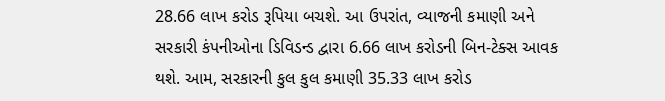28.66 લાખ કરોડ રૂપિયા બચશે. આ ઉપરાંત, વ્યાજની કમાણી અને સરકારી કંપનીઓના ડિવિડન્ડ દ્વારા 6.66 લાખ કરોડની બિન-ટેક્સ આવક થશે. આમ, સરકારની કુલ કુલ કમાણી 35.33 લાખ કરોડ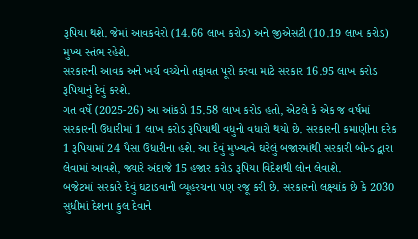રૂપિયા થશે. જેમાં આવકવેરો (14.66 લાખ કરોડ) અને જીએસટી (10.19 લાખ કરોડ) મુખ્ય સ્તંભ રહેશે.
સરકારની આવક અને ખર્ચ વચ્ચેનો તફાવત પૂરો કરવા માટે સરકાર 16.95 લાખ કરોડ રૂપિયાનું દેવું કરશે.
ગત વર્ષે (2025-26) આ આંકડો 15.58 લાખ કરોડ હતો, એટલે કે એક જ વર્ષમાં સરકારની ઉધારીમાં 1 લાખ કરોડ રૂપિયાથી વધુનો વધારો થયો છે. સરકારની કમાણીના દરેક 1 રૂપિયામાં 24 પૈસા ઉધારીના હશે. આ દેવું મુખ્યત્વે ઘરેલું બજારમાંથી સરકારી બોન્ડ દ્વારા લેવામાં આવશે, જ્યારે અંદાજે 15 હજાર કરોડ રૂપિયા વિદેશથી લોન લેવાશે.
બજેટમાં સરકારે દેવું ઘટાડવાની વ્યૂહરચના પણ રજૂ કરી છે. સરકારનો લક્ષ્યાંક છે કે 2030 સુધીમાં દેશના કુલ દેવાને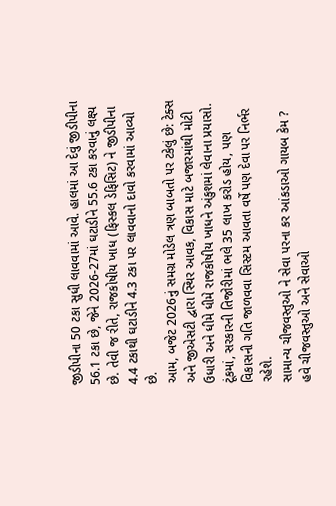જીડીપીના 50 ટકા સુધી લાવવામાં આવે. હાલમાં આ દેવું જીડીપીના 56.1 ટકા છે, જેને 2026-27માં ઘટાડીને 55.6 ટકા કરવાનું લક્ષ્ય છે. તેવી જ રીતે, રાજકોષીય ખાધ (ફિસ્કલ ડેફિસિટ) ને જીડીપીના 4.4 ટકાથી ઘટાડીને 4.3 ટકા પર લાવવાનો દાવો કરવામાં આવ્યો છે.
આમ, બજેટ 2026નું સમગ્ર મોડેલ ત્રણ બાબતો પર ટકેલું છે: ટેક્સ અને જીએસટી દ્વારા સ્થિર આવક, વિકાસ માટે બજારમાંથી મોટી ઉધારી અને ધીમે ધીમે રાજકોષીય ખાધને અંકુશમાં લેવાના પ્રયાસો. ટૂંકમાં, સરકારની તિજોરીમાં ભલે 35 લાખ કરોડ હોય, પણ વિકાસની ગતિ જાળવવા સિસ્ટમ આવતા વર્ષે પણ દેવા પર નિર્ભર રહેશે.
સામાન્ય ચીજવસ્તુઓ ને સેવા પરના કર આંકડાઓ ગાયબ કેમ ?
હવે ચીજવસ્તુઓ અને સેવાઓ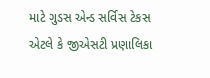માટે ગુડસ એન્ડ સર્વિસ ટેકસ એટલે કે જીએસટી પ્રણાલિકા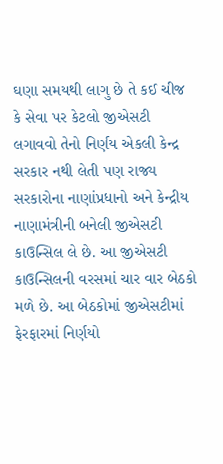ઘણા સમયથી લાગુ છે તે કઈ ચીજ કે સેવા પર કેટલો જીએસટી લગાવવો તેનો નિર્ણય એકલી કેન્દ્ર સરકાર નથી લેતી પણ રાજ્ય સરકારોના નાણાંપ્રધાનો અને કેન્દ્રીય નાણામંત્રીની બનેલી જીએસટી કાઉન્સિલ લે છે. આ જીએસટી કાઉન્સિલની વરસમાં ચાર વાર બેઠકો મળે છે. આ બેઠકોમાં જીએસટીમાં ફેરફારમાં નિર્ણયો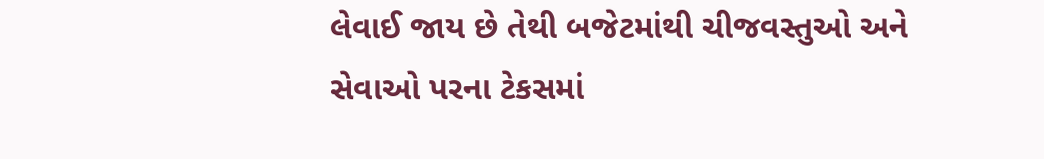લેવાઈ જાય છે તેથી બજેટમાંથી ચીજવસ્તુઓ અને સેવાઓ પરના ટેકસમાં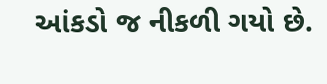આંકડો જ નીકળી ગયો છે.